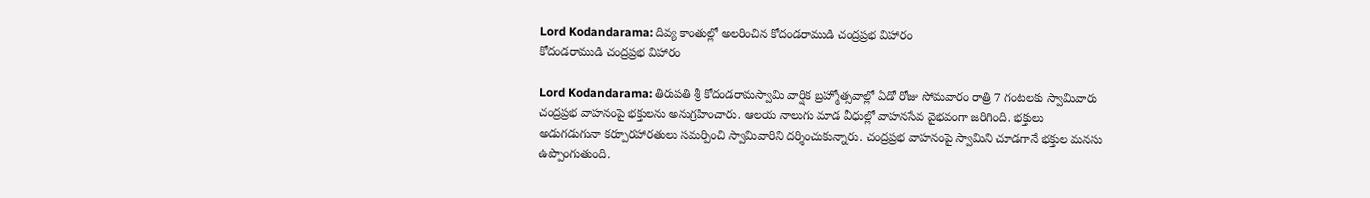Lord Kodandarama: దివ్య కాంతుల్లో అలరించిన కోదండరాముడి చంద్రప్రభ విహారం
కోదండరాముడి చంద్రప్రభ విహారం

Lord Kodandarama: తిరుపతి శ్రీ కోదండరామస్వామి వార్షిక బ్రహ్మోత్సవాల్లో ఏడో రోజు సోమవారం రాత్రి 7 గంటలకు స్వామివారు చంద్రప్రభ వాహనంపై భక్తులను అనుగ్రహించారు. ఆలయ నాలుగు మాడ వీధుల్లో వాహనసేవ వైభవంగా జరిగింది. భక్తులు అడుగడుగునా కర్పూరహారతులు సమర్పించి స్వామివారిని దర్శించుకున్నారు. చంద్రప్రభ వాహనంపై స్వామిని చూడగానే భక్తుల మనసు ఉప్పొంగుతుంది.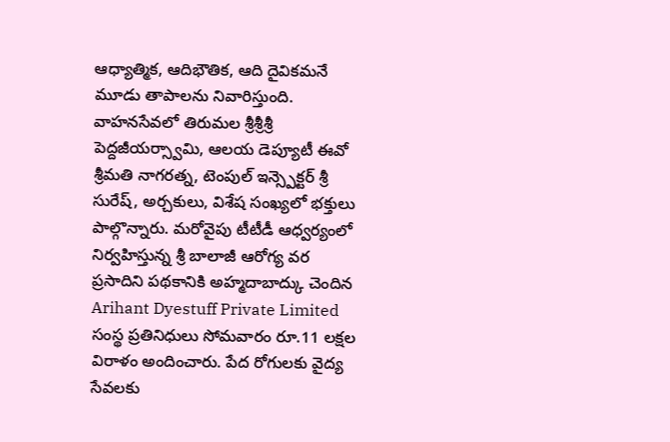ఆధ్యాత్మిక, ఆదిభౌతిక, ఆది దైవికమనే మూడు తాపాలను నివారిస్తుంది. వాహనసేవలో తిరుమల శ్రీశ్రీశ్రీ పెద్దజీయర్స్వామి, ఆలయ డెప్యూటీ ఈవో శ్రీమతి నాగరత్న, టెంపుల్ ఇన్స్పెక్టర్ శ్రీ సురేష్, అర్చకులు, విశేష సంఖ్యలో భక్తులు పాల్గొన్నారు. మరోవైపు టీటీడీ ఆధ్వర్యంలో నిర్వహిస్తున్న శ్రీ బాలాజీ ఆరోగ్య వర ప్రసాదిని పథకానికి అహ్మదాబాద్కు చెందిన Arihant Dyestuff Private Limited సంస్థ ప్రతినిధులు సోమవారం రూ.11 లక్షల విరాళం అందించారు. పేద రోగులకు వైద్య సేవలకు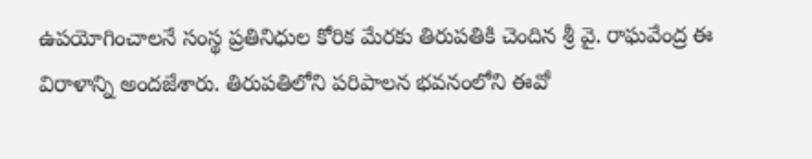ఉపయోగించాలనే సంస్థ ప్రతినిధుల కోరిక మేరకు తిరుపతికి చెందిన శ్రీ వై. రాఘవేంద్ర ఈ విరాళాన్ని అందజేశారు. తిరుపతిలోని పరిపాలన భవనంలోని ఈవో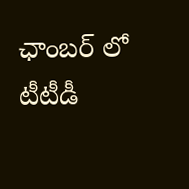ఛాంబర్ లో టీటీడీ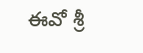ఈవో శ్రీ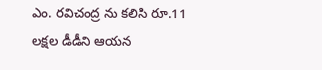ఎం. రవిచంద్ర ను కలిసి రూ.11 లక్షల డీడీని ఆయన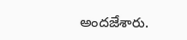అందజేశారు.